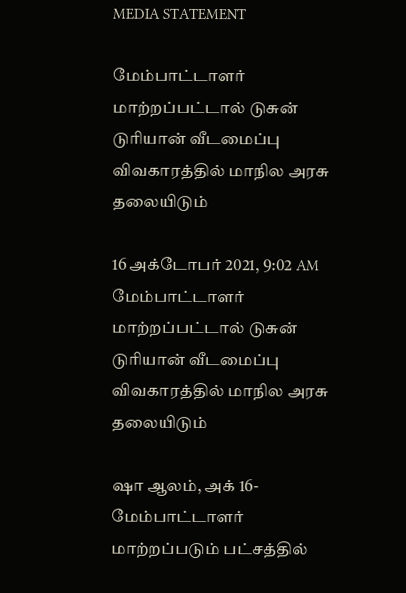MEDIA STATEMENT

மேம்பாட்டாளர் மாற்றப்பட்டால் டுசுன் டுரியான் வீடமைப்பு விவகாரத்தில் மாநில அரசு தலையிடும்

16 அக்டோபர் 2021, 9:02 AM
மேம்பாட்டாளர் மாற்றப்பட்டால் டுசுன் டுரியான் வீடமைப்பு விவகாரத்தில் மாநில அரசு தலையிடும்

ஷா ஆலம், அக் 16- மேம்பாட்டாளர் மாற்றப்படும் பட்சத்தில்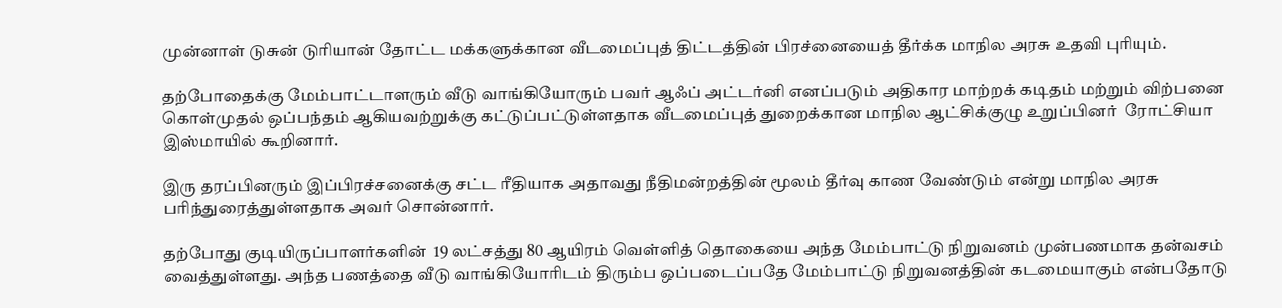முன்னாள் டுசுன் டுரியான் தோட்ட மக்களுக்கான வீடமைப்புத் திட்டத்தின் பிரச்னையைத் தீர்க்க மாநில அரசு உதவி புரியும்.

தற்போதைக்கு மேம்பாட்டாளரும் வீடு வாங்கியோரும் பவர் ஆஃப் அட்டர்னி எனப்படும் அதிகார மாற்றக் கடிதம் மற்றும் விற்பனை கொள்முதல் ஒப்பந்தம் ஆகியவற்றுக்கு கட்டுப்பட்டுள்ளதாக வீடமைப்புத் துறைக்கான மாநில ஆட்சிக்குழு உறுப்பினர்  ரோட்சியா இஸ்மாயில் கூறினார்.

இரு தரப்பினரும் இப்பிரச்சனைக்கு சட்ட ரீதியாக அதாவது நீதிமன்றத்தின் மூலம் தீர்வு காண வேண்டும் என்று மாநில அரசு பரிந்துரைத்துள்ளதாக அவர் சொன்னார்.

தற்போது குடியிருப்பாளர்களின்  19 லட்சத்து 80 ஆயிரம் வெள்ளித் தொகையை அந்த மேம்பாட்டு நிறுவனம் முன்பணமாக தன்வசம் வைத்துள்ளது. அந்த பணத்தை வீடு வாங்கியோரிடம் திரும்ப ஒப்படைப்பதே மேம்பாட்டு நிறுவனத்தின் கடமையாகும் என்பதோடு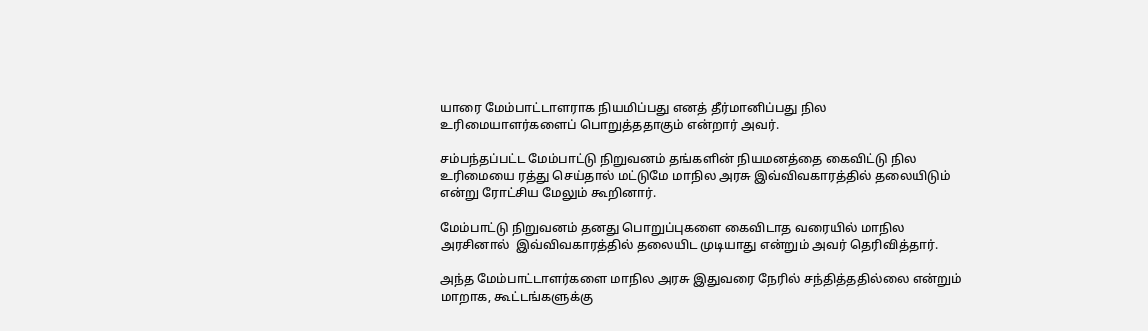யாரை மேம்பாட்டாளராக நியமிப்பது எனத் தீர்மானிப்பது நில உரிமையாளர்களைப் பொறுத்ததாகும் என்றார் அவர்.

சம்பந்தப்பட்ட மேம்பாட்டு நிறுவனம் தங்களின் நியமனத்தை கைவிட்டு நில உரிமையை ரத்து செய்தால் மட்டுமே மாநில அரசு இவ்விவகாரத்தில் தலையிடும் என்று ரோட்சிய மேலும் கூறினார்.

மேம்பாட்டு நிறுவனம் தனது பொறுப்புகளை கைவிடாத வரையில் மாநில அரசினால்  இவ்விவகாரத்தில் தலையிட முடியாது என்றும் அவர் தெரிவித்தார்.

அந்த மேம்பாட்டாளர்களை மாநில அரசு இதுவரை நேரில் சந்தித்ததில்லை என்றும் மாறாக, கூட்டங்களுக்கு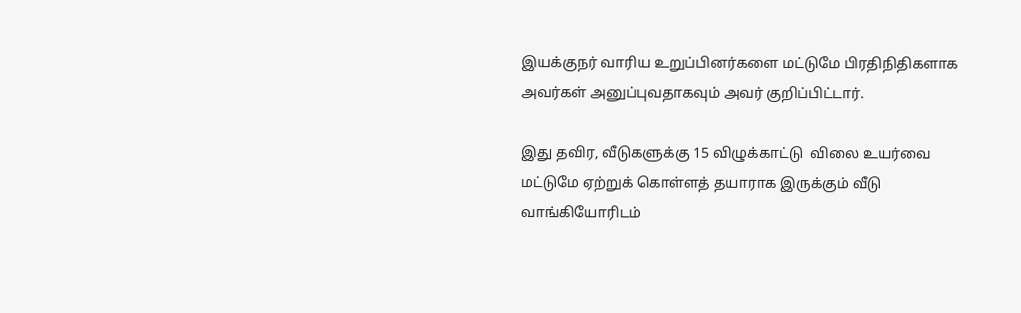இயக்குநர் வாரிய உறுப்பினர்களை மட்டுமே பிரதிநிதிகளாக அவர்கள் அனுப்புவதாகவும் அவர் குறிப்பிட்டார்.

இது தவிர, வீடுகளுக்கு 15 விழுக்காட்டு  விலை உயர்வை மட்டுமே ஏற்றுக் கொள்ளத் தயாராக இருக்கும் வீடு வாங்கியோரிடம்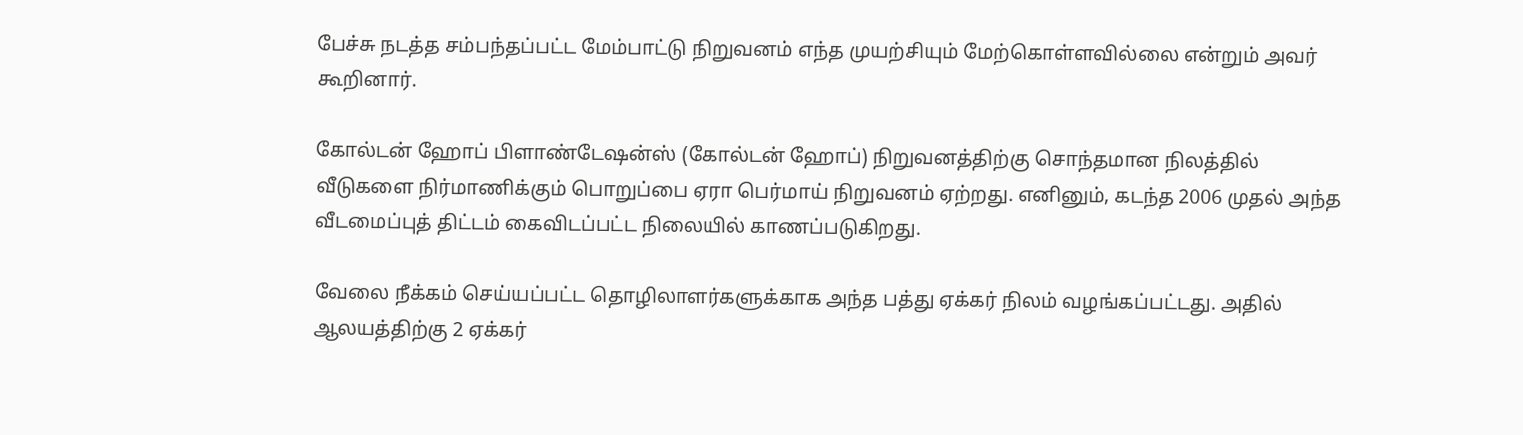பேச்சு நடத்த சம்பந்தப்பட்ட மேம்பாட்டு நிறுவனம் எந்த முயற்சியும் மேற்கொள்ளவில்லை என்றும் அவர் கூறினார்.

கோல்டன் ஹோப் பிளாண்டேஷன்ஸ் (கோல்டன் ஹோப்) நிறுவனத்திற்கு சொந்தமான நிலத்தில் வீடுகளை நிர்மாணிக்கும் பொறுப்பை ஏரா பெர்மாய் நிறுவனம் ஏற்றது. எனினும், கடந்த 2006 முதல் அந்த வீடமைப்புத் திட்டம் கைவிடப்பட்ட நிலையில் காணப்படுகிறது.

வேலை நீக்கம் செய்யப்பட்ட தொழிலாளர்களுக்காக அந்த பத்து ஏக்கர் நிலம் வழங்கப்பட்டது. அதில்  ஆலயத்திற்கு 2 ஏக்கர்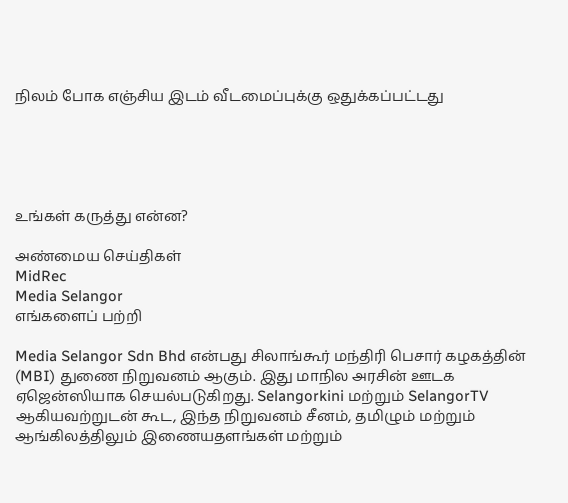நிலம் போக எஞ்சிய இடம் வீடமைப்புக்கு ஒதுக்கப்பட்டது





உங்கள் கருத்து என்ன?

அண்மைய செய்திகள்
MidRec
Media Selangor
எங்களைப் பற்றி

Media Selangor Sdn Bhd என்பது சிலாங்கூர் மந்திரி பெசார் கழகத்தின் (MBI) துணை நிறுவனம் ஆகும். இது மாநில அரசின் ஊடக ஏஜென்ஸியாக செயல்படுகிறது. Selangorkini மற்றும் SelangorTV ஆகியவற்றுடன் கூட, இந்த நிறுவனம் சீனம், தமிழும் மற்றும் ஆங்கிலத்திலும் இணையதளங்கள் மற்றும்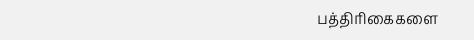பத்திரிகைகளை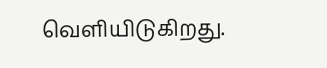வெளியிடுகிறது.